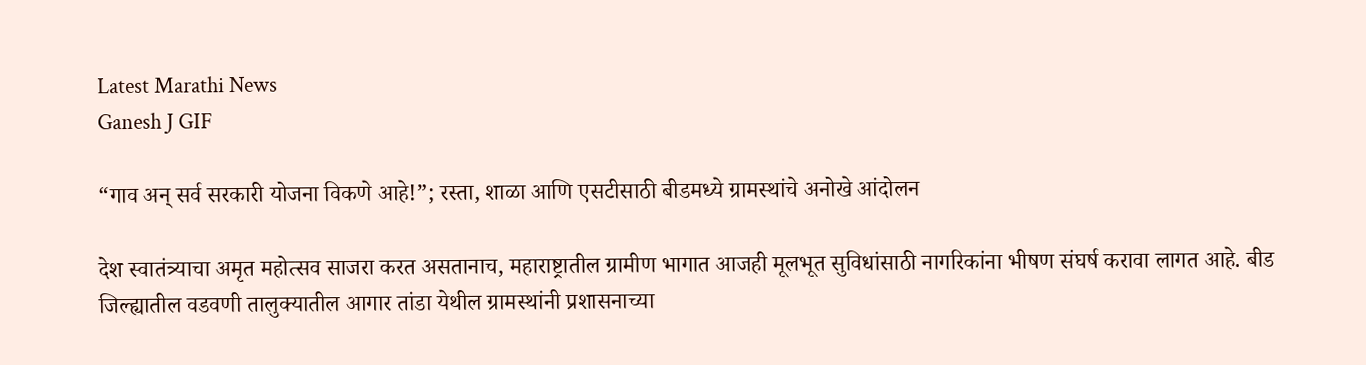Latest Marathi News
Ganesh J GIF

“गाव अन् सर्व सरकारी योजना विकणे आहे!”; रस्ता, शाळा आणि एसटीसाठी बीडमध्ये ग्रामस्थांचे अनोखे आंदोलन

देश स्वातंत्र्याचा अमृत महोत्सव साजरा करत असतानाच, महाराष्ट्रातील ग्रामीण भागात आजही मूलभूत सुविधांसाठी नागरिकांना भीषण संघर्ष करावा लागत आहे. बीड जिल्ह्यातील वडवणी तालुक्यातील आगार तांडा येथील ग्रामस्थांनी प्रशासनाच्या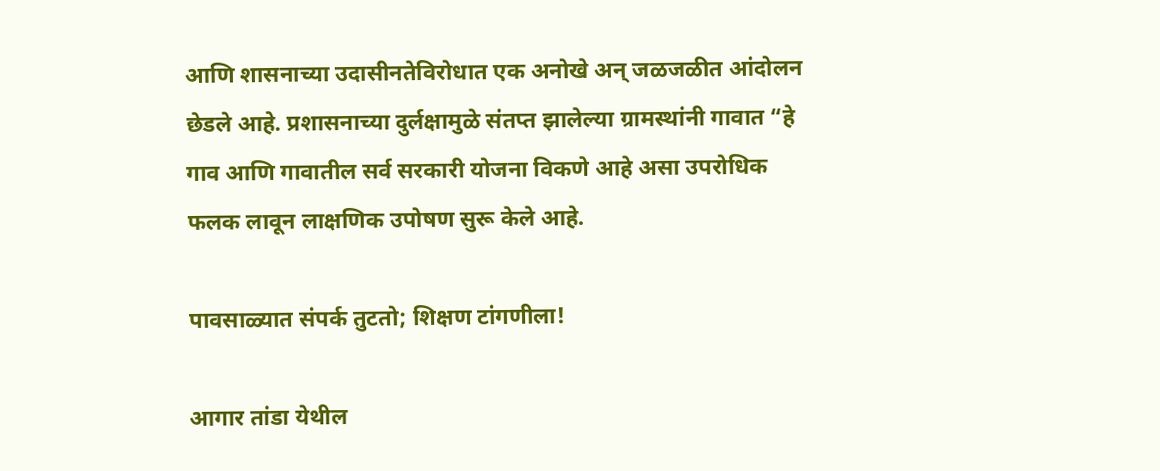आणि शासनाच्या उदासीनतेविरोधात एक अनोखे अन् जळजळीत आंदोलन छेडले आहे. प्रशासनाच्या दुर्लक्षामुळे संतप्त झालेल्या ग्रामस्थांनी गावात “हे गाव आणि गावातील सर्व सरकारी योजना विकणे आहे असा उपरोधिक फलक लावून लाक्षणिक उपोषण सुरू केले आहे.

पावसाळ्यात संपर्क तुटतो; शिक्षण टांगणीला!

आगार तांडा येथील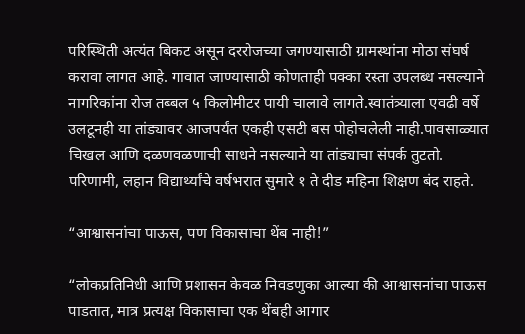परिस्थिती अत्यंत बिकट असून दररोजच्या जगण्यासाठी ग्रामस्थांना मोठा संघर्ष करावा लागत आहे. गावात जाण्यासाठी कोणताही पक्का रस्ता उपलब्ध नसल्याने नागरिकांना रोज तब्बल ५ किलोमीटर पायी चालावे लागते.स्वातंत्र्याला एवढी वर्षे उलटूनही या तांड्यावर आजपर्यंत एकही एसटी बस पोहोचलेली नाही.पावसाळ्यात चिखल आणि दळणवळणाची साधने नसल्याने या तांड्याचा संपर्क तुटतो. परिणामी, लहान विद्यार्थ्यांचे वर्षभरात सुमारे १ ते दीड महिना शिक्षण बंद राहते.

“आश्वासनांचा पाऊस, पण विकासाचा थेंब नाही!”

“लोकप्रतिनिधी आणि प्रशासन केवळ निवडणुका आल्या की आश्वासनांचा पाऊस पाडतात, मात्र प्रत्यक्ष विकासाचा एक थेंबही आगार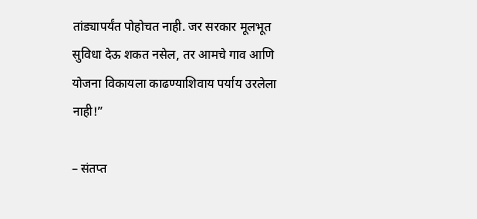तांड्यापर्यंत पोहोचत नाही. जर सरकार मूलभूत सुविधा देऊ शकत नसेल, तर आमचे गाव आणि योजना विकायला काढण्याशिवाय पर्याय उरलेला नाही!”

– संतप्त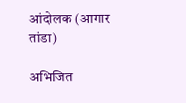आंदोलक (आगार तांडा)

अभिजित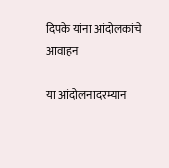दिपके यांना आंदोलकांचे आवाहन

या आंदोलनादरम्यान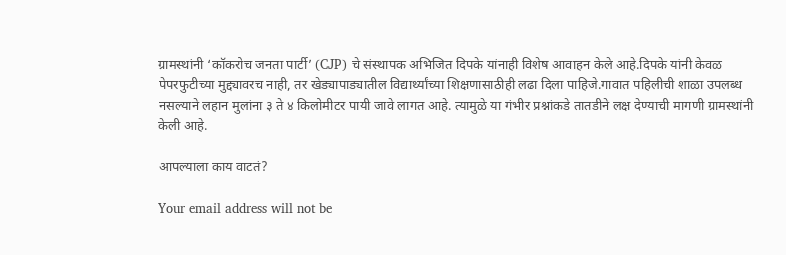ग्रामस्थांनी ‘कॉकरोच जनता पार्टी’ (CJP) चे संस्थापक अभिजित दिपके यांनाही विशेष आवाहन केले आहे.दिपके यांनी केवळ पेपरफुटीच्या मुद्द्यावरच नाही, तर खेड्यापाड्यातील विद्यार्थ्यांच्या शिक्षणासाठीही लढा दिला पाहिजे.गावात पहिलीची शाळा उपलब्ध नसल्याने लहान मुलांना ३ ते ४ किलोमीटर पायी जावे लागत आहे. त्यामुळे या गंभीर प्रश्नांकडे तातडीने लक्ष देण्याची मागणी ग्रामस्थांनी केली आहे.

आपल्याला काय वाटतं?

Your email address will not be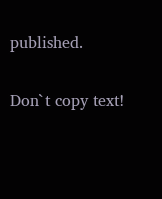published.

Don`t copy text!